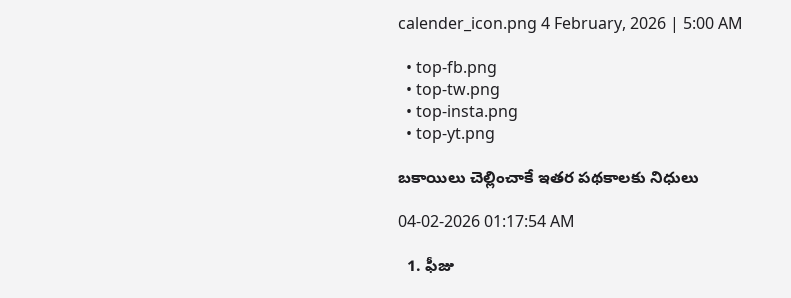calender_icon.png 4 February, 2026 | 5:00 AM

  • top-fb.png
  • top-tw.png
  • top-insta.png
  • top-yt.png

బకాయిలు చెల్లించాకే ఇతర పథకాలకు నిధులు

04-02-2026 01:17:54 AM

  1. ఫీజు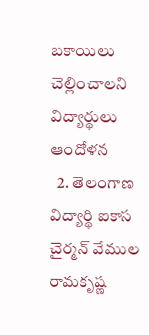బకాయిలు చెల్లించాలని విద్యార్థులు ఆందోళన
  2. తెలంగాణ విద్యార్థి ఐకాస చైర్మన్ వేముల రామకృష్ణ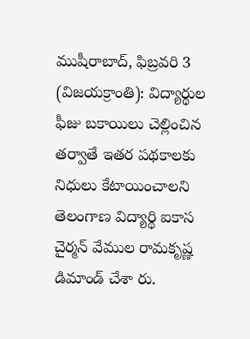ముషీరాబాద్, ఫిబ్రవరి 3 (విజయక్రాంతి): విద్యార్థుల ఫీజు బకాయిలు చెల్లించిన తర్వాతే ఇతర పథకాలకు నిధులు కేటాయించాలని తెలంగాణ విద్యార్థి ఐకాస చైర్మన్ వేముల రామకృష్ణ డిమాండ్ చేశా రు.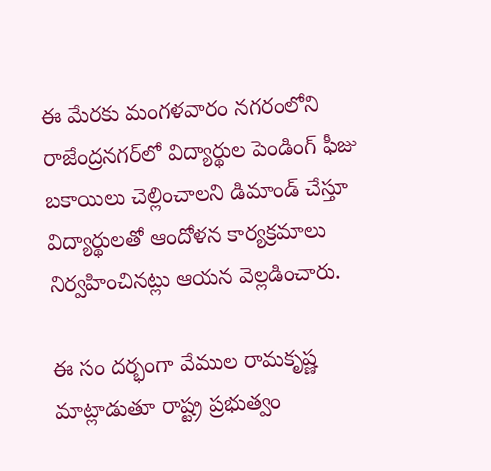ఈ మేరకు మంగళవారం నగరంలోని రాజేంద్రనగర్‌లో విద్యార్థుల పెండింగ్ ఫీజు బకాయిలు చెల్లించాలని డిమాండ్ చేస్తూ విద్యార్థులతో ఆందోళన కార్యక్రమాలు నిర్వహించినట్లు ఆయన వెల్లడించారు.

ఈ సం దర్భంగా వేముల రామకృష్ణ మాట్లాడుతూ రాష్ట్ర ప్రభుత్వం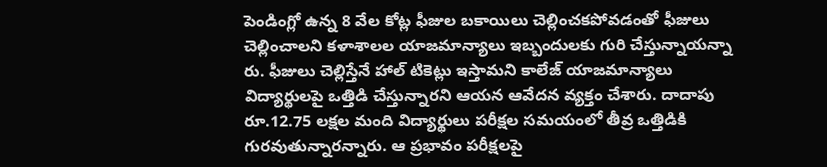పెండింగ్లో ఉన్న 8 వేల కోట్ల ఫీజుల బకాయిలు చెల్లించకపోవడంతో ఫీజులు చెల్లించాలని కళాశాలల యాజమాన్యాలు ఇబ్బందులకు గురి చేస్తున్నాయన్నా రు. ఫీజులు చెల్లిస్తేనే హాల్ టికెట్లు ఇస్తామని కాలేజ్ యాజమాన్యాలు విద్యార్థులపై ఒత్తిడి చేస్తున్నారని ఆయన ఆవేదన వ్యక్తం చేశారు. దాదాపు రూ.12.75 లక్షల మంది విద్యార్థులు పరీక్షల సమయంలో తీవ్ర ఒత్తిడికి గురవుతున్నారన్నారు. ఆ ప్రభావం పరీక్షలపై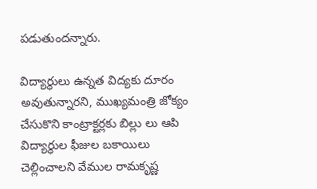పడుతుందన్నారు.

విద్యార్థులు ఉన్నత విద్యకు దూరం అవుతున్నారని, ముఖ్యమంత్రి జోక్యం చేసుకొని కాంట్రాక్టర్లకు బిల్లు లు ఆపి విద్యార్థుల ఫీజుల బకాయిలు చెల్లించాలని వేముల రామకృష్ణ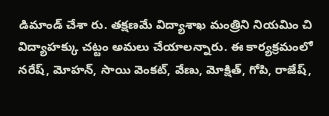డిమాండ్ చేశా రు. తక్షణమే విద్యాశాఖ మంత్రిని నియమిం చి విద్యాహక్కు చట్టం అమలు చేయాలన్నారు. ఈ కార్యక్రమంలో నరేష్, మోహన్, సాయి వెంకట్, వేణు, మోక్షిత్, గోపి, రాజేష్,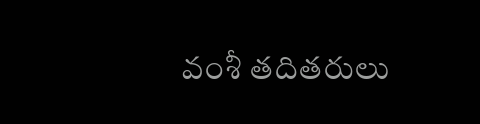వంశీ తదితరులు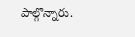పాల్గొన్నారు.